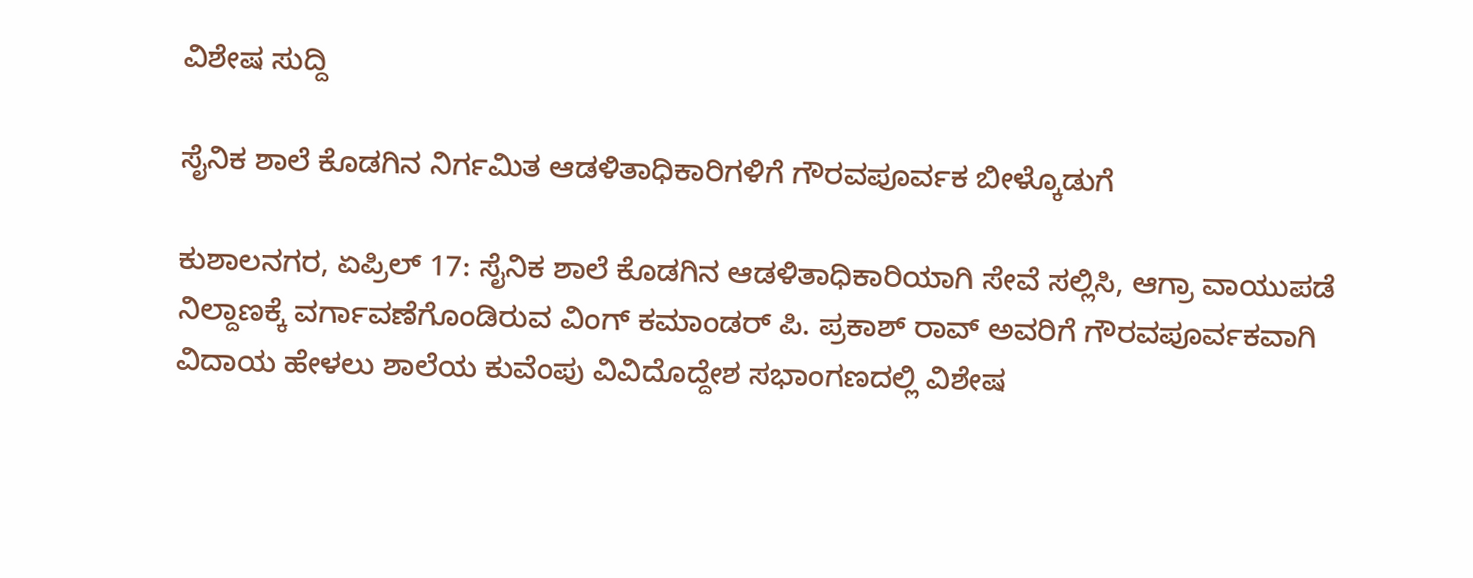ವಿಶೇಷ ಸುದ್ದಿ

ಸೈನಿಕ ಶಾಲೆ ಕೊಡಗಿನ ನಿರ್ಗಮಿತ ಆಡಳಿತಾಧಿಕಾರಿಗಳಿಗೆ ಗೌರವಪೂರ್ವಕ ಬೀಳ್ಕೊಡುಗೆ

ಕುಶಾಲನಗರ, ಏಪ್ರಿಲ್ 17: ಸೈನಿಕ ಶಾಲೆ ಕೊಡಗಿನ ಆಡಳಿತಾಧಿಕಾರಿಯಾಗಿ ಸೇವೆ ಸಲ್ಲಿಸಿ, ಆಗ್ರಾ ವಾಯುಪಡೆ ನಿಲ್ದಾಣಕ್ಕೆ ವರ್ಗಾವಣೆಗೊಂಡಿರುವ ವಿಂಗ್ ಕಮಾಂಡರ್ ಪಿ. ಪ್ರಕಾಶ್ ರಾವ್ ಅವರಿಗೆ ಗೌರವಪೂರ್ವಕವಾಗಿ ವಿದಾಯ ಹೇಳಲು ಶಾಲೆಯ ಕುವೆಂಪು ವಿವಿದೊದ್ದೇಶ ಸಭಾಂಗಣದಲ್ಲಿ ವಿಶೇಷ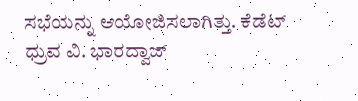ಸಭೆಯನ್ನು ಆಯೋಜಿಸಲಾಗಿತ್ತು. ಕೆಡೆಟ್ ಧ್ರುವ ವಿ. ಭಾರದ್ವಾಜ್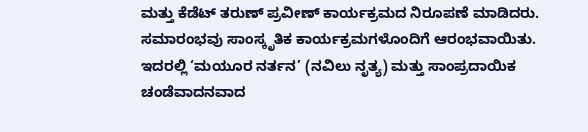ಮತ್ತು ಕೆಡೆಟ್ ತರುಣ್ ಪ್ರವೀಣ್ ಕಾರ್ಯಕ್ರಮದ ನಿರೂಪಣೆ ಮಾಡಿದರು. ಸಮಾರಂಭವು ಸಾಂಸ್ಕೃತಿಕ ಕಾರ್ಯಕ್ರಮಗಳೊಂದಿಗೆ ಆರಂಭವಾಯಿತು. ಇದರಲ್ಲಿ ‘ಮಯೂರ ನರ್ತನ’ (ನವಿಲು ನೃತ್ಯ) ಮತ್ತು ಸಾಂಪ್ರದಾಯಿಕ ಚಂಡೆವಾದನವಾದ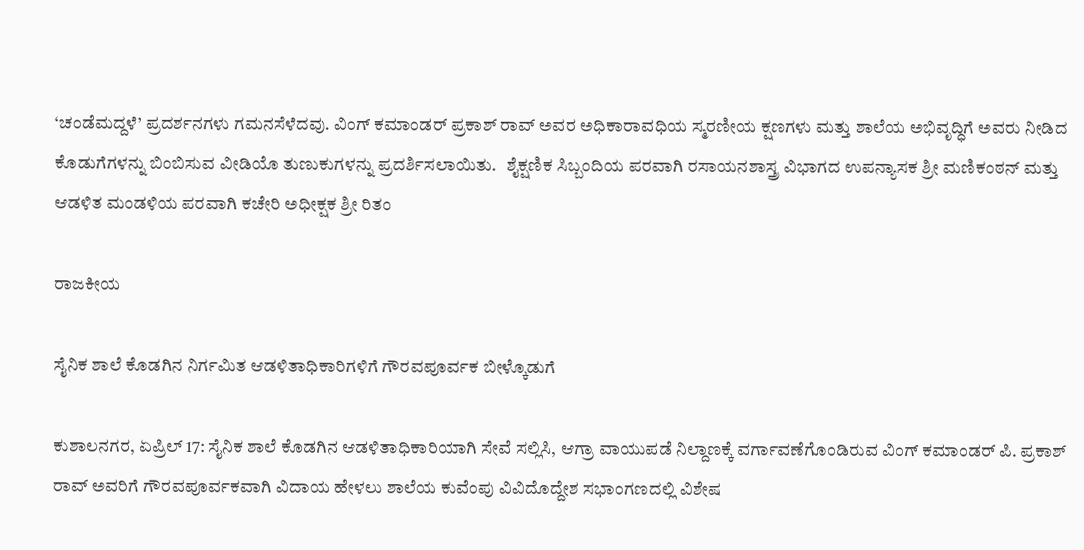‘ಚಂಡೆಮದ್ದಳೆ’ ಪ್ರದರ್ಶನಗಳು ಗಮನಸೆಳೆದವು. ವಿಂಗ್ ಕಮಾಂಡರ್ ಪ್ರಕಾಶ್ ರಾವ್ ಅವರ ಅಧಿಕಾರಾವಧಿಯ ಸ್ಮರಣೀಯ ಕ್ಷಣಗಳು ಮತ್ತು ಶಾಲೆಯ ಅಭಿವೃದ್ಧಿಗೆ ಅವರು ನೀಡಿದ ಕೊಡುಗೆಗಳನ್ನು ಬಿಂಬಿಸುವ ವೀಡಿಯೊ ತುಣುಕುಗಳನ್ನು ಪ್ರದರ್ಶಿಸಲಾಯಿತು.   ಶೈಕ್ಷಣಿಕ ಸಿಬ್ಬಂದಿಯ ಪರವಾಗಿ ರಸಾಯನಶಾಸ್ತ್ರ ವಿಭಾಗದ ಉಪನ್ಯಾಸಕ ಶ್ರೀ ಮಣಿಕಂಠನ್ ಮತ್ತು ಆಡಳಿತ ಮಂಡಳಿಯ ಪರವಾಗಿ ಕಚೇರಿ ಅಧೀಕ್ಷಕ ಶ್ರೀ ರಿತಂ

ರಾಜಕೀಯ

ಸೈನಿಕ ಶಾಲೆ ಕೊಡಗಿನ ನಿರ್ಗಮಿತ ಆಡಳಿತಾಧಿಕಾರಿಗಳಿಗೆ ಗೌರವಪೂರ್ವಕ ಬೀಳ್ಕೊಡುಗೆ

ಕುಶಾಲನಗರ, ಏಪ್ರಿಲ್ 17: ಸೈನಿಕ ಶಾಲೆ ಕೊಡಗಿನ ಆಡಳಿತಾಧಿಕಾರಿಯಾಗಿ ಸೇವೆ ಸಲ್ಲಿಸಿ, ಆಗ್ರಾ ವಾಯುಪಡೆ ನಿಲ್ದಾಣಕ್ಕೆ ವರ್ಗಾವಣೆಗೊಂಡಿರುವ ವಿಂಗ್ ಕಮಾಂಡರ್ ಪಿ. ಪ್ರಕಾಶ್ ರಾವ್ ಅವರಿಗೆ ಗೌರವಪೂರ್ವಕವಾಗಿ ವಿದಾಯ ಹೇಳಲು ಶಾಲೆಯ ಕುವೆಂಪು ವಿವಿದೊದ್ದೇಶ ಸಭಾಂಗಣದಲ್ಲಿ ವಿಶೇಷ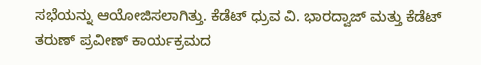ಸಭೆಯನ್ನು ಆಯೋಜಿಸಲಾಗಿತ್ತು. ಕೆಡೆಟ್ ಧ್ರುವ ವಿ. ಭಾರದ್ವಾಜ್ ಮತ್ತು ಕೆಡೆಟ್ ತರುಣ್ ಪ್ರವೀಣ್ ಕಾರ್ಯಕ್ರಮದ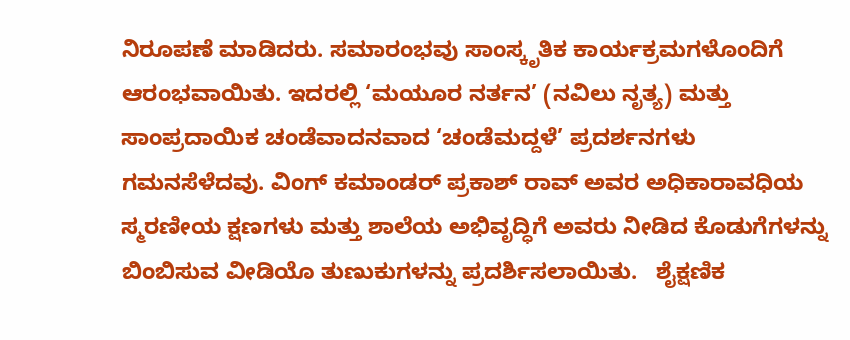ನಿರೂಪಣೆ ಮಾಡಿದರು. ಸಮಾರಂಭವು ಸಾಂಸ್ಕೃತಿಕ ಕಾರ್ಯಕ್ರಮಗಳೊಂದಿಗೆ ಆರಂಭವಾಯಿತು. ಇದರಲ್ಲಿ ‘ಮಯೂರ ನರ್ತನ’ (ನವಿಲು ನೃತ್ಯ) ಮತ್ತು ಸಾಂಪ್ರದಾಯಿಕ ಚಂಡೆವಾದನವಾದ ‘ಚಂಡೆಮದ್ದಳೆ’ ಪ್ರದರ್ಶನಗಳು ಗಮನಸೆಳೆದವು. ವಿಂಗ್ ಕಮಾಂಡರ್ ಪ್ರಕಾಶ್ ರಾವ್ ಅವರ ಅಧಿಕಾರಾವಧಿಯ ಸ್ಮರಣೀಯ ಕ್ಷಣಗಳು ಮತ್ತು ಶಾಲೆಯ ಅಭಿವೃದ್ಧಿಗೆ ಅವರು ನೀಡಿದ ಕೊಡುಗೆಗಳನ್ನು ಬಿಂಬಿಸುವ ವೀಡಿಯೊ ತುಣುಕುಗಳನ್ನು ಪ್ರದರ್ಶಿಸಲಾಯಿತು.   ಶೈಕ್ಷಣಿಕ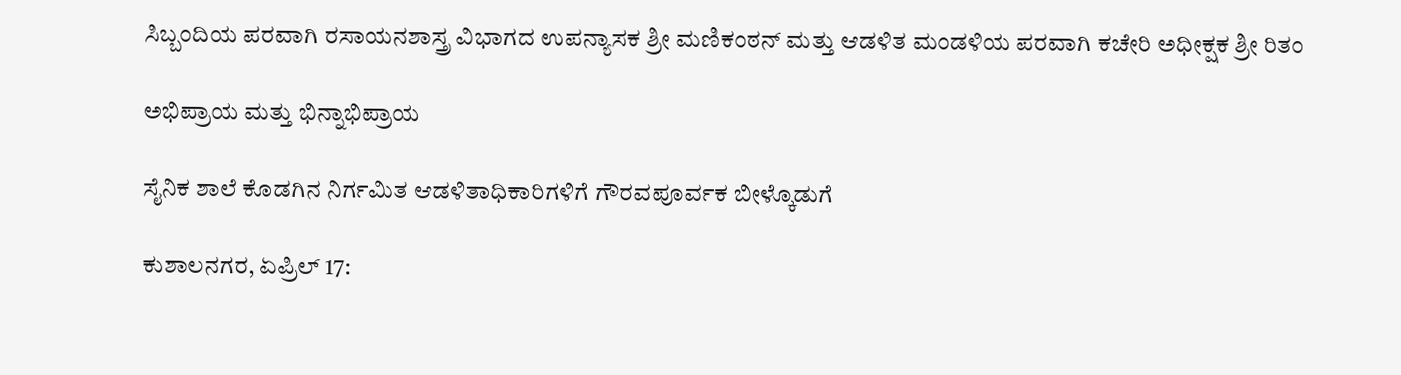ಸಿಬ್ಬಂದಿಯ ಪರವಾಗಿ ರಸಾಯನಶಾಸ್ತ್ರ ವಿಭಾಗದ ಉಪನ್ಯಾಸಕ ಶ್ರೀ ಮಣಿಕಂಠನ್ ಮತ್ತು ಆಡಳಿತ ಮಂಡಳಿಯ ಪರವಾಗಿ ಕಚೇರಿ ಅಧೀಕ್ಷಕ ಶ್ರೀ ರಿತಂ

ಅಭಿಪ್ರಾಯ ಮತ್ತು ಭಿನ್ನಾಭಿಪ್ರಾಯ

ಸೈನಿಕ ಶಾಲೆ ಕೊಡಗಿನ ನಿರ್ಗಮಿತ ಆಡಳಿತಾಧಿಕಾರಿಗಳಿಗೆ ಗೌರವಪೂರ್ವಕ ಬೀಳ್ಕೊಡುಗೆ

ಕುಶಾಲನಗರ, ಏಪ್ರಿಲ್ 17: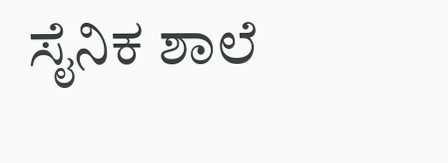ಸೈನಿಕ ಶಾಲೆ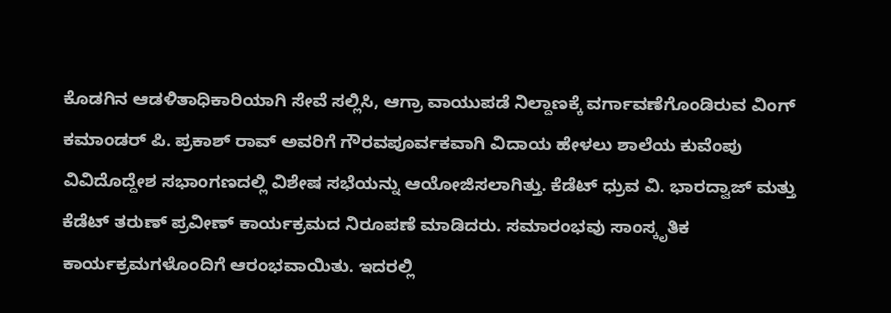ಕೊಡಗಿನ ಆಡಳಿತಾಧಿಕಾರಿಯಾಗಿ ಸೇವೆ ಸಲ್ಲಿಸಿ, ಆಗ್ರಾ ವಾಯುಪಡೆ ನಿಲ್ದಾಣಕ್ಕೆ ವರ್ಗಾವಣೆಗೊಂಡಿರುವ ವಿಂಗ್ ಕಮಾಂಡರ್ ಪಿ. ಪ್ರಕಾಶ್ ರಾವ್ ಅವರಿಗೆ ಗೌರವಪೂರ್ವಕವಾಗಿ ವಿದಾಯ ಹೇಳಲು ಶಾಲೆಯ ಕುವೆಂಪು ವಿವಿದೊದ್ದೇಶ ಸಭಾಂಗಣದಲ್ಲಿ ವಿಶೇಷ ಸಭೆಯನ್ನು ಆಯೋಜಿಸಲಾಗಿತ್ತು. ಕೆಡೆಟ್ ಧ್ರುವ ವಿ. ಭಾರದ್ವಾಜ್ ಮತ್ತು ಕೆಡೆಟ್ ತರುಣ್ ಪ್ರವೀಣ್ ಕಾರ್ಯಕ್ರಮದ ನಿರೂಪಣೆ ಮಾಡಿದರು. ಸಮಾರಂಭವು ಸಾಂಸ್ಕೃತಿಕ ಕಾರ್ಯಕ್ರಮಗಳೊಂದಿಗೆ ಆರಂಭವಾಯಿತು. ಇದರಲ್ಲಿ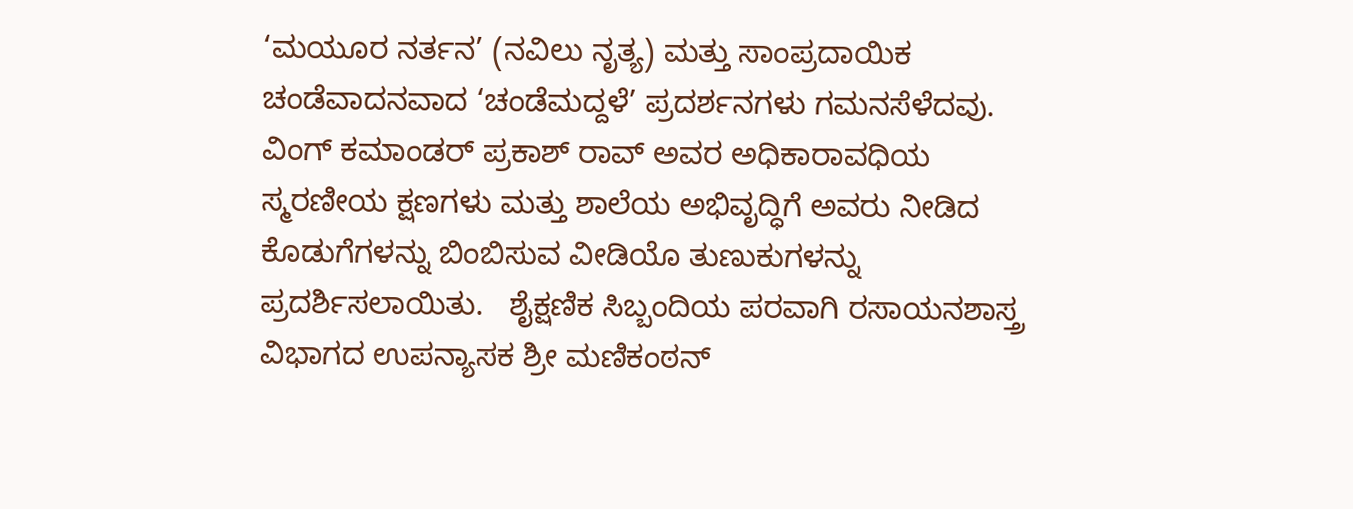‘ಮಯೂರ ನರ್ತನ’ (ನವಿಲು ನೃತ್ಯ) ಮತ್ತು ಸಾಂಪ್ರದಾಯಿಕ ಚಂಡೆವಾದನವಾದ ‘ಚಂಡೆಮದ್ದಳೆ’ ಪ್ರದರ್ಶನಗಳು ಗಮನಸೆಳೆದವು. ವಿಂಗ್ ಕಮಾಂಡರ್ ಪ್ರಕಾಶ್ ರಾವ್ ಅವರ ಅಧಿಕಾರಾವಧಿಯ ಸ್ಮರಣೀಯ ಕ್ಷಣಗಳು ಮತ್ತು ಶಾಲೆಯ ಅಭಿವೃದ್ಧಿಗೆ ಅವರು ನೀಡಿದ ಕೊಡುಗೆಗಳನ್ನು ಬಿಂಬಿಸುವ ವೀಡಿಯೊ ತುಣುಕುಗಳನ್ನು ಪ್ರದರ್ಶಿಸಲಾಯಿತು.   ಶೈಕ್ಷಣಿಕ ಸಿಬ್ಬಂದಿಯ ಪರವಾಗಿ ರಸಾಯನಶಾಸ್ತ್ರ ವಿಭಾಗದ ಉಪನ್ಯಾಸಕ ಶ್ರೀ ಮಣಿಕಂಠನ್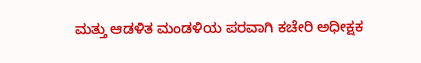ಮತ್ತು ಆಡಳಿತ ಮಂಡಳಿಯ ಪರವಾಗಿ ಕಚೇರಿ ಅಧೀಕ್ಷಕ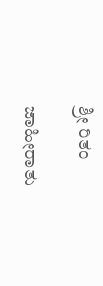ಶ್ರೀ ರಿತಂ

ಜಾಹೀರಾತು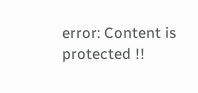error: Content is protected !!